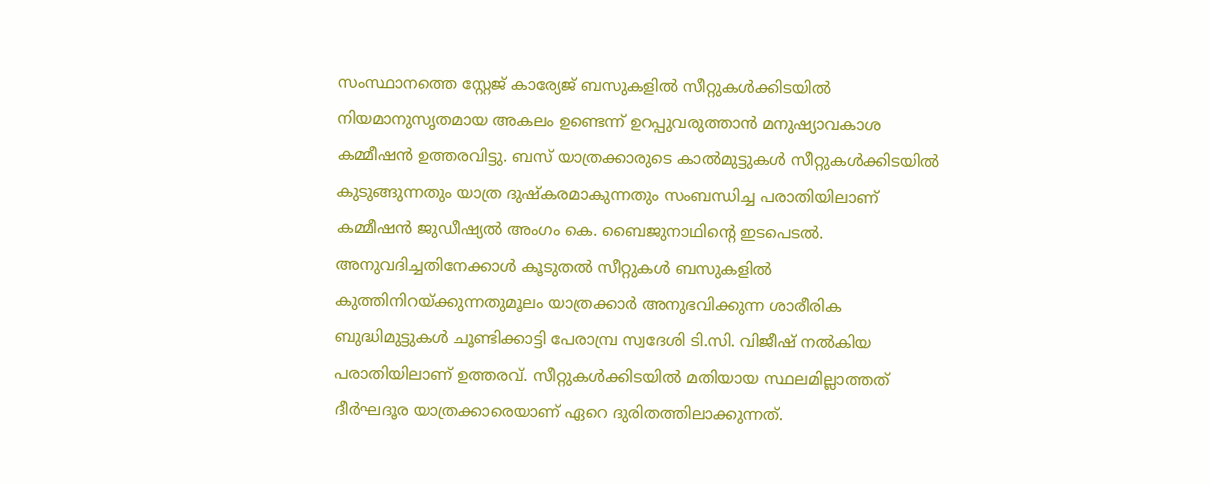സംസ്ഥാനത്തെ സ്റ്റേജ് കാര്യേജ് ബസുകളിൽ സീറ്റുകൾക്കിടയിൽ നിയമാനുസൃതമായ അകലം ഉണ്ടെന്ന് ഉറപ്പുവരുത്താൻ മനുഷ്യാവകാശ കമ്മീഷൻ ഉത്തരവിട്ടു. ബസ് യാത്രക്കാരുടെ കാൽമുട്ടുകൾ സീറ്റുകൾക്കിടയിൽ കുടുങ്ങുന്നതും യാത്ര ദുഷ്കരമാകുന്നതും സംബന്ധിച്ച പരാതിയിലാണ് കമ്മീഷൻ ജുഡീഷ്യൽ അംഗം കെ. ബൈജുനാഥിന്റെ ഇടപെടൽ.
അനുവദിച്ചതിനേക്കാൾ കൂടുതൽ സീറ്റുകൾ ബസുകളിൽ കുത്തിനിറയ്ക്കുന്നതുമൂലം യാത്രക്കാർ അനുഭവിക്കുന്ന ശാരീരിക ബുദ്ധിമുട്ടുകൾ ചൂണ്ടിക്കാട്ടി പേരാമ്പ്ര സ്വദേശി ടി.സി. വിജീഷ് നൽകിയ പരാതിയിലാണ് ഉത്തരവ്. സീറ്റുകൾക്കിടയിൽ മതിയായ സ്ഥലമില്ലാത്തത് ദീർഘദൂര യാത്രക്കാരെയാണ് ഏറെ ദുരിതത്തിലാക്കുന്നത്.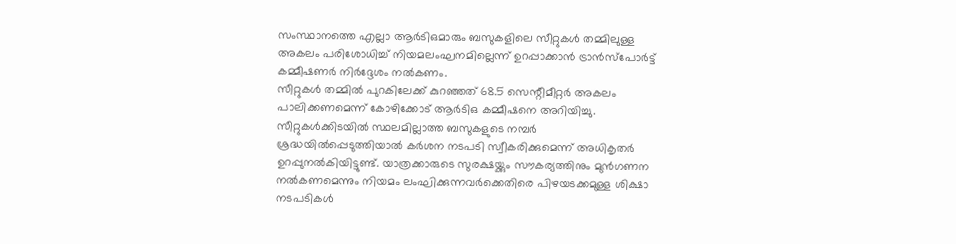സംസ്ഥാനത്തെ എല്ലാ ആർടിഒമാരും ബസുകളിലെ സീറ്റുകൾ തമ്മിലുള്ള അകലം പരിശോധിച്ച് നിയമലംഘനമില്ലെന്ന് ഉറപ്പാക്കാൻ ട്രാൻസ്പോർട്ട് കമ്മീഷണർ നിർദ്ദേശം നൽകണം.
സീറ്റുകൾ തമ്മിൽ പുറകിലേക്ക് കുറഞ്ഞത് 68.5 സെന്റീമീറ്റർ അകലം പാലിക്കണമെന്ന് കോഴിക്കോട് ആർടിഒ കമ്മീഷനെ അറിയിച്ചു.
സീറ്റുകൾക്കിടയിൽ സ്ഥലമില്ലാത്ത ബസുകളുടെ നമ്പർ ശ്രദ്ധയിൽപ്പെടുത്തിയാൽ കർശന നടപടി സ്വീകരിക്കുമെന്ന് അധികൃതർ ഉറപ്പുനൽകിയിട്ടുണ്ട്. യാത്രക്കാരുടെ സുരക്ഷയ്ക്കും സൗകര്യത്തിനും മുൻഗണന നൽകണമെന്നും നിയമം ലംഘിക്കുന്നവർക്കെതിരെ പിഴയടക്കമുള്ള ശിക്ഷാ നടപടികൾ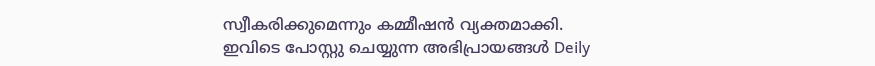സ്വീകരിക്കുമെന്നും കമ്മീഷൻ വ്യക്തമാക്കി.
ഇവിടെ പോസ്റ്റു ചെയ്യുന്ന അഭിപ്രായങ്ങൾ Deily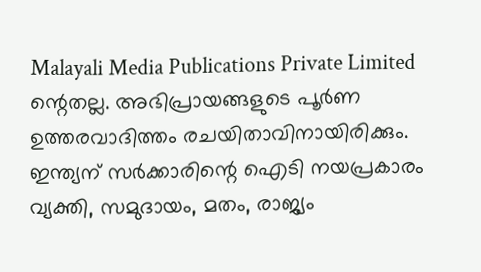Malayali Media Publications Private Limited ന്റെതല്ല. അഭിപ്രായങ്ങളുടെ പൂർണ ഉത്തരവാദിത്തം രചയിതാവിനായിരിക്കും.
ഇന്ത്യന് സർക്കാരിന്റെ ഐടി നയപ്രകാരം വ്യക്തി, സമുദായം, മതം, രാജ്യം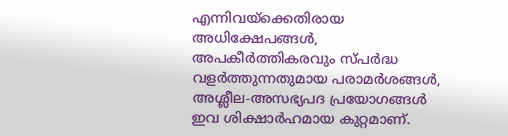എന്നിവയ്ക്കെതിരായ അധിക്ഷേപങ്ങൾ, അപകീർത്തികരവും സ്പർദ്ധ വളർത്തുന്നതുമായ പരാമർശങ്ങൾ, അശ്ലീല-അസഭ്യപദ പ്രയോഗങ്ങൾ ഇവ ശിക്ഷാർഹമായ കുറ്റമാണ്.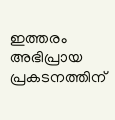ഇത്തരം അഭിപ്രായ പ്രകടനത്തിന്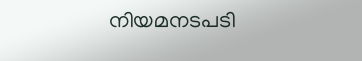നിയമനടപടി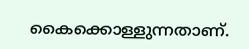കൈക്കൊള്ളുന്നതാണ്.